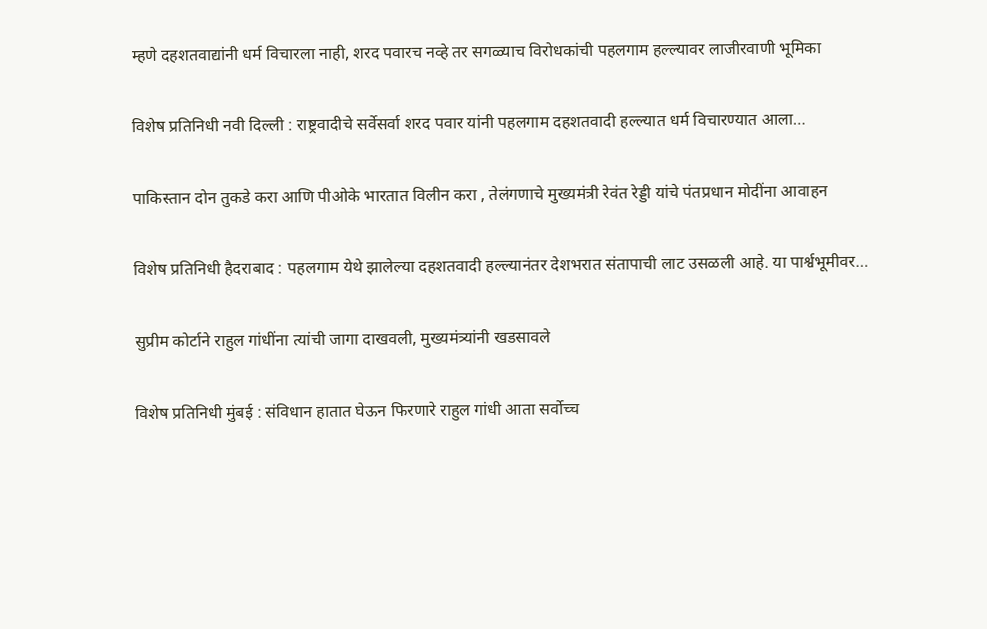म्हणे दहशतवाद्यांनी धर्म विचारला नाही, शरद पवारच नव्हे तर सगळ्याच विरोधकांची पहलगाम हल्ल्यावर लाजीरवाणी भूमिका

विशेष प्रतिनिधी नवी दिल्ली : राष्ट्रवादीचे सर्वेसर्वा शरद पवार यांनी पहलगाम दहशतवादी हल्ल्यात धर्म विचारण्यात आला…

पाकिस्तान दोन तुकडे करा आणि पीओके भारतात विलीन करा , तेलंगणाचे मुख्यमंत्री रेवंत रेड्डी यांचे पंतप्रधान मोदींना आवाहन

विशेष प्रतिनिधी हैदराबाद : पहलगाम येथे झालेल्या दहशतवादी हल्ल्यानंतर देशभरात संतापाची लाट उसळली आहे. या पार्श्वभूमीवर…

सुप्रीम कोर्टाने राहुल गांधींना त्यांची जागा दाखवली, मुख्यमंत्र्यांनी खडसावले

विशेष प्रतिनिधी मुंबई : संविधान हातात घेऊन फिरणारे राहुल गांधी आता सर्वोच्च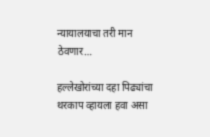न्यायालयाचा तरी मान ठेवणार…

हल्लेखोरांच्या दहा पिढ्यांचा थरकाप व्हायला हवा असा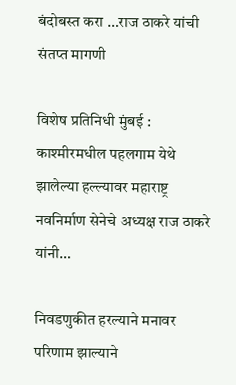बंदोबस्त करा …राज ठाकरे यांची संतप्त मागणी

विशेष प्रतिनिधी मुंबई : काश्मीरमधील पहलगाम येथे झालेल्या हल्ल्यावर महाराष्ट्र नवनिर्माण सेनेचे अध्यक्ष राज ठाकरे यांनी…

निवडणुकीत हरल्याने मनावर परिणाम झाल्याने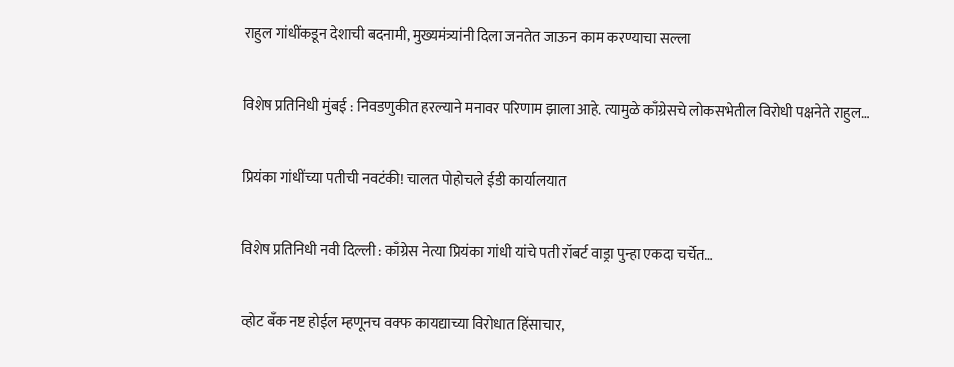राहुल गांधींकडून देशाची बदनामी, मुख्यमंत्र्यांनी दिला जनतेत जाऊन काम करण्याचा सल्ला

विशेष प्रतिनिधी मुंबई : निवडणुकीत हरल्याने मनावर परिणाम झाला आहे. त्यामुळे काँग्रेसचे लोकसभेतील विरोधी पक्षनेते राहुल…

प्रियंका गांधींच्या पतीची नवटंकी! चालत पोहोचले ईडी कार्यालयात

विशेष प्रतिनिधी नवी दिल्ली : काँग्रेस नेत्या प्रियंका गांधी यांचे पती रॉबर्ट वाड्रा पुन्हा एकदा चर्चेत…

व्होट बँक नष्ट होईल म्हणूनच वक्फ कायद्याच्या विरोधात हिंसाचार,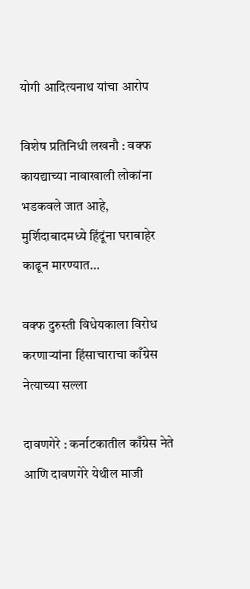योगी आदित्यनाथ यांचा आरोप

विशेष प्रतिनिधी लखनौ : वक्फ कायद्याच्या नावाखाली लोकांना भडकवले जात आहे, मुर्शिदाबादमध्ये हिंदूंना घराबाहेर काढून मारण्यात…

वक्फ दुरुस्ती विधेयकाला विरोध करणाऱ्यांना हिंसाचाराचा काँग्रेस नेत्याच्या सल्ला

दावणगेरे : कर्नाटकातील काँग्रेस नेते आणि दावणगेरे येथील माजी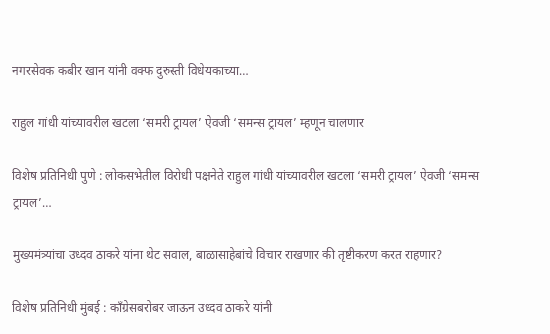नगरसेवक कबीर खान यांनी वक्फ दुरुस्ती विधेयकाच्या…

राहुल गांधी यांच्यावरील खटला ‘समरी ट्रायल’ ऐवजी ‘समन्स ट्रायल’ म्हणून चालणार

विशेष प्रतिनिधी पुणे : लोकसभेतील विरोधी पक्षनेते राहुल गांधी यांच्यावरील खटला ‘समरी ट्रायल’ ऐवजी ‘समन्स ट्रायल’…

मुख्यमंत्र्यांचा उध्दव ठाकरे यांना थेट सवाल, बाळासाहेबांचे विचार राखणार की तृष्टीकरण करत राहणार?

विशेष प्रतिनिधी मुंबई : कॉंग्रेसबरोबर जाऊन उध्दव ठाकरे यांनी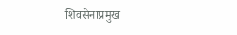शिवसेनाप्रमुख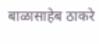बाळासाहेब ठाकरे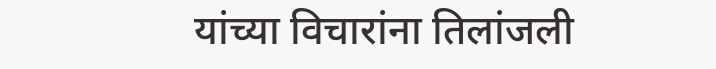यांच्या विचारांना तिलांजली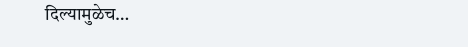दिल्यामुळेच…